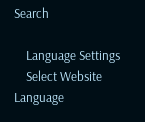Search

    Language Settings
    Select Website Language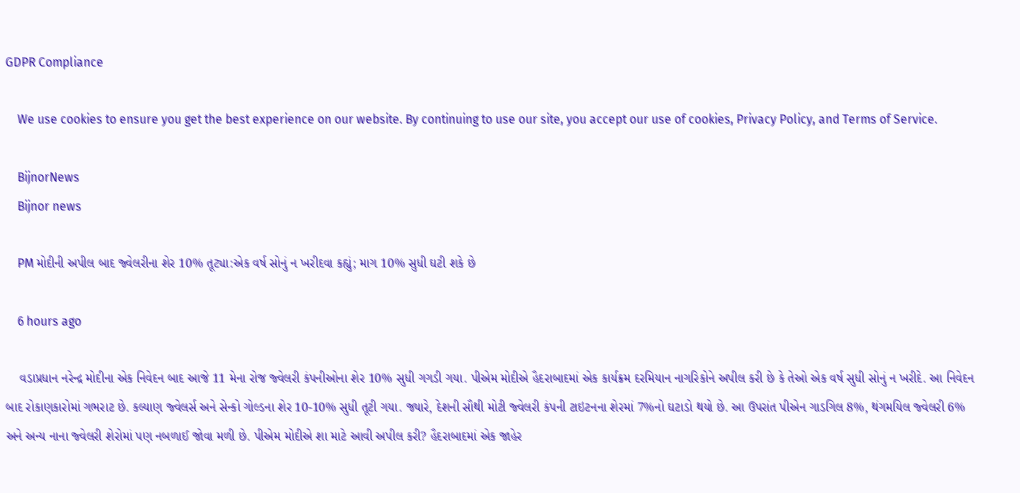GDPR Compliance

    We use cookies to ensure you get the best experience on our website. By continuing to use our site, you accept our use of cookies, Privacy Policy, and Terms of Service.

    BijnorNews
    Bijnor news

    PM મોદીની અપીલ બાદ જ્વેલરીના શેર 10% તૂટ્યા:એક વર્ષ સોનું ન ખરીદવા કહ્યું; માગ 10% સુધી ઘટી શકે છે

    6 hours ago

    વડાપ્રધાન નરેન્દ્ર મોદીના એક નિવેદન બાદ આજે 11 મેના રોજ જ્વેલરી કંપનીઓના શેર 10% સુધી ગગડી ગયા. પીએમ મોદીએ હૈદરાબાદમાં એક કાર્યક્રમ દરમિયાન નાગરિકોને અપીલ કરી છે કે તેઓ એક વર્ષ સુધી સોનું ન ખરીદે. આ નિવેદન બાદ રોકાણકારોમાં ગભરાટ છે. કલ્યાણ જ્વેલર્સ અને સેન્કો ગોલ્ડના શેર 10-10% સુધી તૂટી ગયા. જ્યારે, દેશની સૌથી મોટી જ્વેલરી કંપની ટાઇટનના શેરમાં 7%નો ઘટાડો થયો છે. આ ઉપરાંત પીએન ગાડગિલ 8%, થંગમયિલ જ્વેલરી 6% અને અન્ય નાના જ્વેલરી શેરોમાં પણ નબળાઈ જોવા મળી છે. પીએમ મોદીએ શા માટે આવી અપીલ કરી? હૈદરાબાદમાં એક જાહેર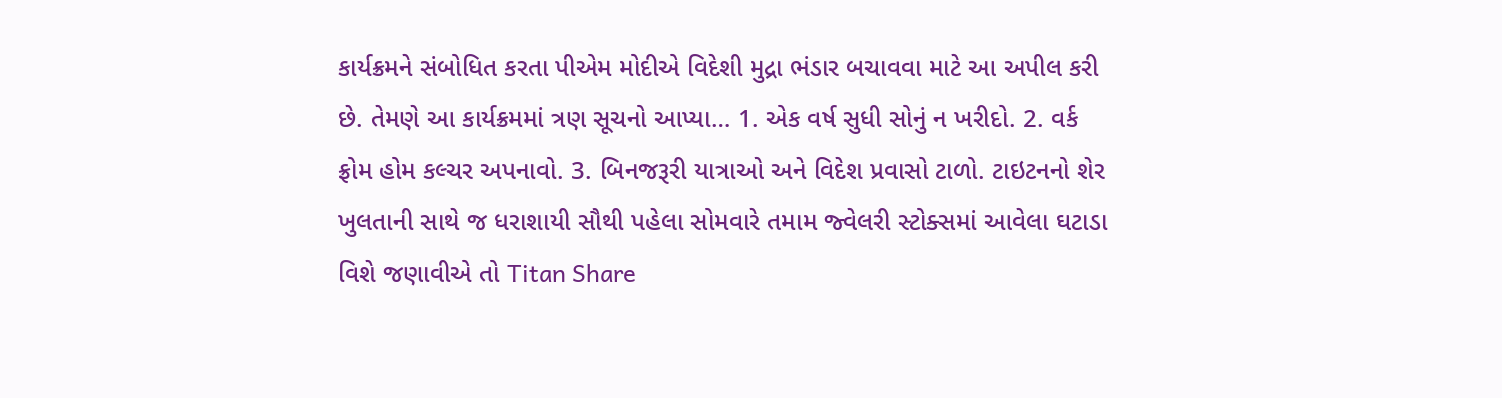કાર્યક્રમને સંબોધિત કરતા પીએમ મોદીએ વિદેશી મુદ્રા ભંડાર બચાવવા માટે આ અપીલ કરી છે. તેમણે આ કાર્યક્રમમાં ત્રણ સૂચનો આપ્યા… 1. એક વર્ષ સુધી સોનું ન ખરીદો. 2. વર્ક ફ્રોમ હોમ કલ્ચર અપનાવો. 3. બિનજરૂરી યાત્રાઓ અને વિદેશ પ્રવાસો ટાળો. ટાઇટનનો શેર ખુલતાની સાથે જ ધરાશાયી સૌથી પહેલા સોમવારે તમામ જ્વેલરી સ્ટોક્સમાં આવેલા ઘટાડા વિશે જણાવીએ તો Titan Share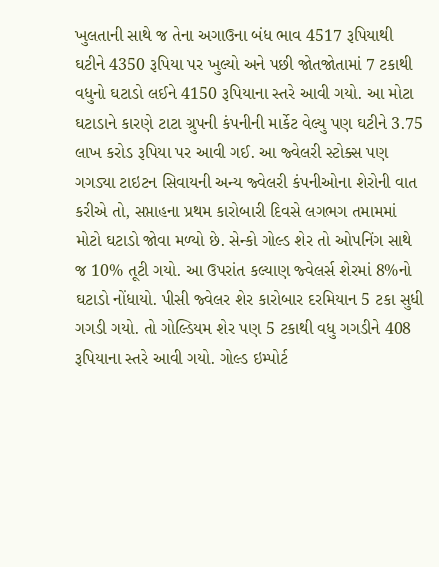ખુલતાની સાથે જ તેના અગાઉના બંધ ભાવ 4517 રૂપિયાથી ઘટીને 4350 રૂપિયા પર ખુલ્યો અને પછી જોતજોતામાં 7 ટકાથી વધુનો ઘટાડો લઈને 4150 રૂપિયાના સ્તરે આવી ગયો. આ મોટા ઘટાડાને કારણે ટાટા ગ્રુપની કંપનીની માર્કેટ વેલ્યુ પણ ઘટીને 3.75 લાખ કરોડ રૂપિયા પર આવી ગઈ. આ જ્વેલરી સ્ટોક્સ પણ ગગડ્યા ટાઇટન સિવાયની અન્ય જ્વેલરી કંપનીઓના શેરોની વાત કરીએ તો, સપ્તાહના પ્રથમ કારોબારી દિવસે લગભગ તમામમાં મોટો ઘટાડો જોવા મળ્યો છે. સેન્કો ગોલ્ડ શેર તો ઓપનિંગ સાથે જ 10% તૂટી ગયો. આ ઉપરાંત કલ્યાણ જ્વેલર્સ શેરમાં 8%નો ઘટાડો નોંધાયો. પીસી જ્વેલર શેર કારોબાર દરમિયાન 5 ટકા સુધી ગગડી ગયો. તો ગોલ્ડિયમ શેર પણ 5 ટકાથી વધુ ગગડીને 408 રૂપિયાના સ્તરે આવી ગયો. ગોલ્ડ ઇમ્પોર્ટ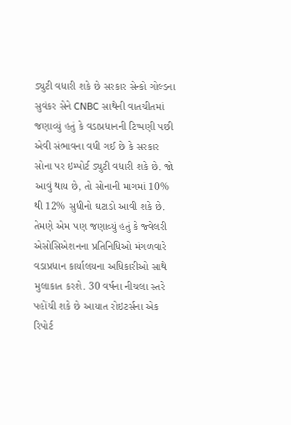ડ્યુટી વધારી શકે છે સરકાર સેન્કો ગોલ્ડના સુવંકર સેને CNBC સાથેની વાતચીતમાં જણાવ્યું હતું કે વડાપ્રધાનની ટિપ્પણી પછી એવી સંભાવના વધી ગઈ છે કે સરકાર સોના પર ઇમ્પોર્ટ ડ્યુટી વધારી શકે છે. જો આવું થાય છે, તો સોનાની માગમાં 10% થી 12% સુધીનો ઘટાડો આવી શકે છે. તેમણે એમ પણ જણાવ્યું હતું કે જ્વેલરી એસોસિએશનના પ્રતિનિધિઓ મંગળવારે વડાપ્રધાન કાર્યાલયના અધિકારીઓ સાથે મુલાકાત કરશે. 30 વર્ષના નીચલા સ્તરે પહોંચી શકે છે આયાત રોઇટર્સના એક રિપોર્ટ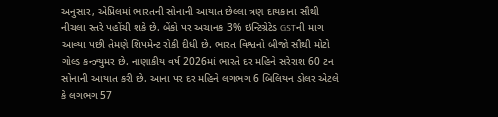અનુસાર, એપ્રિલમાં ભારતની સોનાની આયાત છેલ્લા ત્રણ દાયકાના સૌથી નીચલા સ્તરે પહોંચી શકે છે. બેંકો પર અચાનક 3% ઇન્ટિગ્રેટેડ GSTની માગ આવ્યા પછી તેમણે શિપમેન્ટ રોકી દીધી છે. ભારત વિશ્વનો બીજો સૌથી મોટો ગોલ્ડ કન્ઝ્યુમર છે. નાણાકીય વર્ષ 2026માં ભારતે દર મહિને સરેરાશ 60 ટન સોનાની આયાત કરી છે. આના પર દર મહિને લગભગ 6 બિલિયન ડોલર એટલે કે લગભગ 57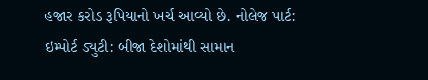હજાર કરોડ રૂપિયાનો ખર્ચ આવ્યો છે. નોલેજ પાર્ટ: ઇમ્પોર્ટ ડ્યુટી: બીજા દેશોમાંથી સામાન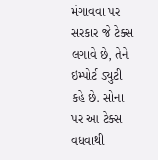મંગાવવા પર સરકાર જે ટેક્સ લગાવે છે, તેને ઇમ્પોર્ટ ડ્યુટી કહે છે. સોના પર આ ટેક્સ વધવાથી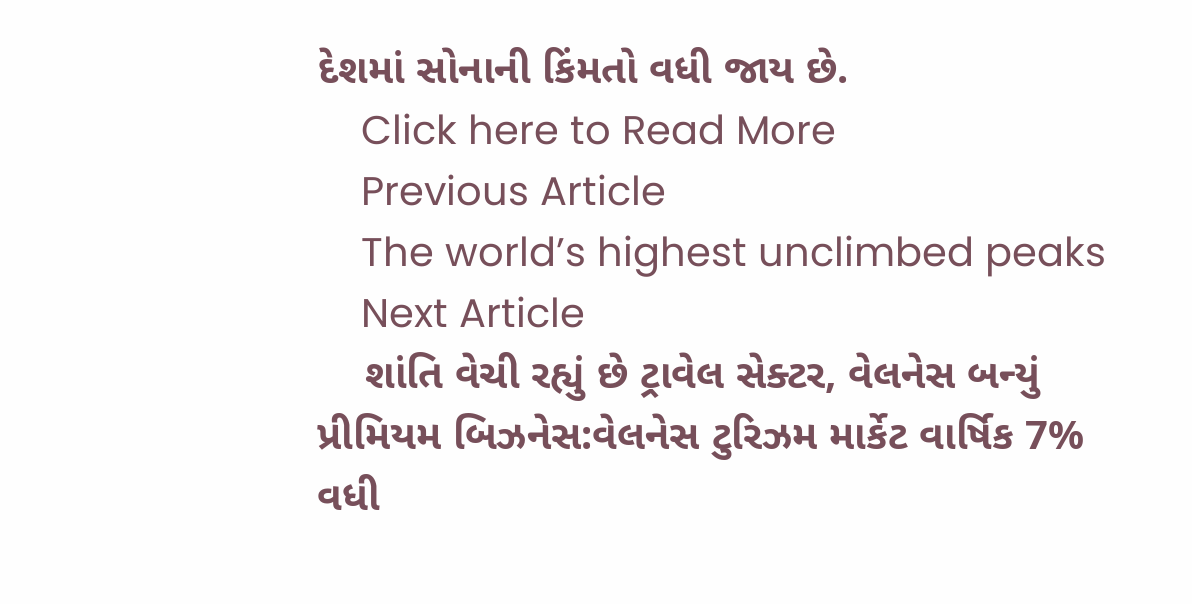દેશમાં સોનાની કિંમતો વધી જાય છે.
    Click here to Read More
    Previous Article
    The world’s highest unclimbed peaks
    Next Article
    શાંતિ વેચી રહ્યું છે ટ્રાવેલ સેક્ટર, વેલનેસ બન્યું પ્રીમિયમ બિઝનેસ:વેલનેસ ટુરિઝમ માર્કેટ વાર્ષિક 7% વધી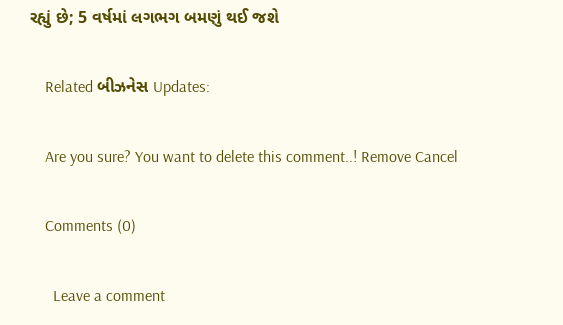રહ્યું છે; 5 વર્ષમાં લગભગ બમણું થઈ જશે

    Related બીઝનેસ Updates:

    Are you sure? You want to delete this comment..! Remove Cancel

    Comments (0)

      Leave a comment